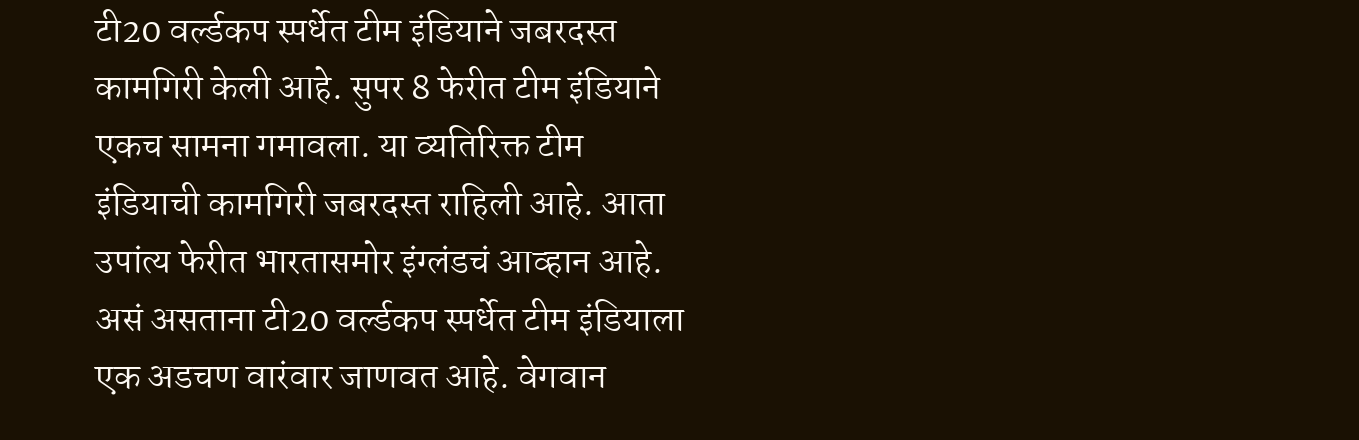टी20 वर्ल्डकप स्पर्धेत टीम इंडियाने जबरदस्त कामगिरी केली आहे. सुपर 8 फेरीत टीम इंडियाने एकच सामना गमावला. या व्यतिरिक्त टीम इंडियाची कामगिरी जबरदस्त राहिली आहे. आता उपांत्य फेरीत भारतासमोर इंग्लंडचं आव्हान आहे. असं असताना टी20 वर्ल्डकप स्पर्धेत टीम इंडियाला एक अडचण वारंवार जाणवत आहे. वेगवान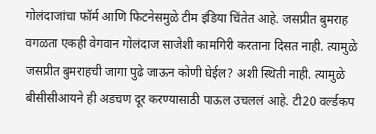गोलंदाजांचा फॉर्म आणि फिटनेसमुळे टीम इंडिया चिंतेत आहे. जसप्रीत बुमराह वगळता एकही वेगवान गोलंदाज साजेशी कामगिरी करताना दिसत नाही. त्यामुळे जसप्रीत बुमराहची जागा पुढे जाऊन कोणी घेईल? अशी स्थिती नाही. त्यामुळे बीसीसीआयने ही अडचण दूर करण्यासाठी पाऊल उचललं आहे. टी20 वर्ल्डकप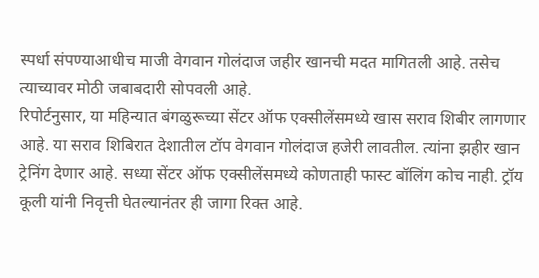स्पर्धा संपण्याआधीच माजी वेगवान गोलंदाज जहीर खानची मदत मागितली आहे. तसेच त्याच्यावर मोठी जबाबदारी सोपवली आहे.
रिपोर्टनुसार, या महिन्यात बंगळुरूच्या सेंटर ऑफ एक्सीलेंसमध्ये खास सराव शिबीर लागणार आहे. या सराव शिबिरात देशातील टॉप वेगवान गोलंदाज हजेरी लावतील. त्यांना झहीर खान ट्रेनिंग देणार आहे. सध्या सेंटर ऑफ एक्सीलेंसमध्ये कोणताही फास्ट बॉलिंग कोच नाही. ट्रॉय कूली यांनी निवृत्ती घेतल्यानंतर ही जागा रिक्त आहे.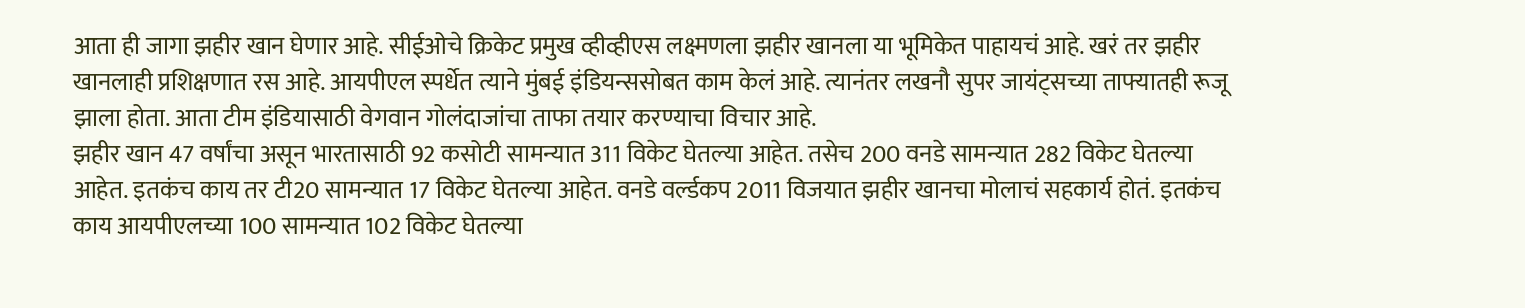आता ही जागा झहीर खान घेणार आहे. सीईओचे क्रिकेट प्रमुख व्हीव्हीएस लक्ष्मणला झहीर खानला या भूमिकेत पाहायचं आहे. खरं तर झहीर खानलाही प्रशिक्षणात रस आहे. आयपीएल स्पर्धेत त्याने मुंबई इंडियन्ससोबत काम केलं आहे. त्यानंतर लखनौ सुपर जायंट्सच्या ताफ्यातही रूजू झाला होता. आता टीम इंडियासाठी वेगवान गोलंदाजांचा ताफा तयार करण्याचा विचार आहे.
झहीर खान 47 वर्षांचा असून भारतासाठी 92 कसोटी सामन्यात 311 विकेट घेतल्या आहेत. तसेच 200 वनडे सामन्यात 282 विकेट घेतल्या आहेत. इतकंच काय तर टी20 सामन्यात 17 विकेट घेतल्या आहेत. वनडे वर्ल्डकप 2011 विजयात झहीर खानचा मोलाचं सहकार्य होतं. इतकंच काय आयपीएलच्या 100 सामन्यात 102 विकेट घेतल्या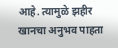आहे. त्यामुळे झहीर खानचा अनुभव पाहता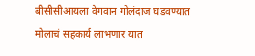बीसीसीआयला वेगवान गोलंदाज घडवण्यात मोलाचं सहकार्य लाभणार यात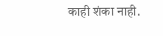काही शंका नाही.